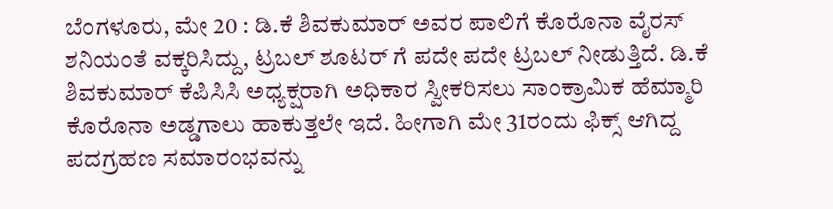ಬೆಂಗಳೂರು, ಮೇ 20 : ಡಿ.ಕೆ ಶಿವಕುಮಾರ್ ಅವರ ಪಾಲಿಗೆ ಕೊರೊನಾ ವೈರಸ್ ಶನಿಯಂತೆ ವಕ್ಕರಿಸಿದ್ದು, ಟ್ರಬಲ್ ಶೂಟರ್ ಗೆ ಪದೇ ಪದೇ ಟ್ರಬಲ್ ನೀಡುತ್ತಿದೆ. ಡಿ.ಕೆ ಶಿವಕುಮಾರ್ ಕೆಪಿಸಿಸಿ ಅಧ್ಯಕ್ಷರಾಗಿ ಅಧಿಕಾರ ಸ್ವೀಕರಿಸಲು ಸಾಂಕ್ರಾಮಿಕ ಹೆಮ್ಮಾರಿ ಕೊರೊನಾ ಅಡ್ಡಗಾಲು ಹಾಕುತ್ತಲೇ ಇದೆ. ಹೀಗಾಗಿ ಮೇ 31ರಂದು ಫಿಕ್ಸ್ ಆಗಿದ್ದ ಪದಗ್ರಹಣ ಸಮಾರಂಭವನ್ನು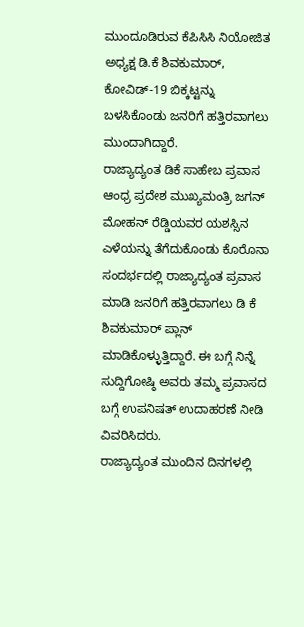ಮುಂದೂಡಿರುವ ಕೆಪಿಸಿಸಿ ನಿಯೋಜಿತ ಅಧ್ಯಕ್ಷ ಡಿ.ಕೆ ಶಿವಕುಮಾರ್, ಕೋವಿಡ್-19 ಬಿಕ್ಕಟ್ಟನ್ನು ಬಳಸಿಕೊಂಡು ಜನರಿಗೆ ಹತ್ತಿರವಾಗಲು ಮುಂದಾಗಿದ್ದಾರೆ.
ರಾಜ್ಯಾದ್ಯಂತ ಡಿಕೆ ಸಾಹೇಬ ಪ್ರವಾಸ
ಆಂಧ್ರ ಪ್ರದೇಶ ಮುಖ್ಯಮಂತ್ರಿ ಜಗನ್ ಮೋಹನ್ ರೆಡ್ಡಿಯವರ ಯಶಸ್ಸಿನ ಎಳೆಯನ್ನು ತೆಗೆದುಕೊಂಡು ಕೊರೊನಾ ಸಂದರ್ಭದಲ್ಲಿ ರಾಜ್ಯಾದ್ಯಂತ ಪ್ರವಾಸ ಮಾಡಿ ಜನರಿಗೆ ಹತ್ತಿರವಾಗಲು ಡಿ ಕೆ ಶಿವಕುಮಾರ್ ಪ್ಲಾನ್ ಮಾಡಿಕೊಳ್ಳುತ್ತಿದ್ದಾರೆ. ಈ ಬಗ್ಗೆ ನಿನ್ನೆ ಸುದ್ದಿಗೋಷ್ಠಿ ಅವರು ತಮ್ಮ ಪ್ರವಾಸದ ಬಗ್ಗೆ ಉಪನಿಷತ್ ಉದಾಹರಣೆ ನೀಡಿ ವಿವರಿಸಿದರು.
ರಾಜ್ಯಾದ್ಯಂತ ಮುಂದಿನ ದಿನಗಳಲ್ಲಿ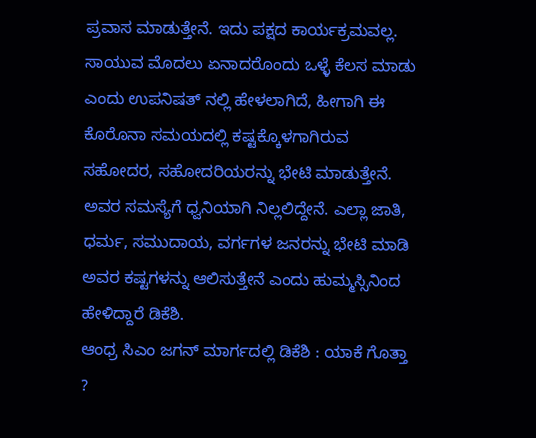ಪ್ರವಾಸ ಮಾಡುತ್ತೇನೆ. ಇದು ಪಕ್ಷದ ಕಾರ್ಯಕ್ರಮವಲ್ಲ. ಸಾಯುವ ಮೊದಲು ಏನಾದರೊಂದು ಒಳ್ಳೆ ಕೆಲಸ ಮಾಡು ಎಂದು ಉಪನಿಷತ್ ನಲ್ಲಿ ಹೇಳಲಾಗಿದೆ, ಹೀಗಾಗಿ ಈ ಕೊರೊನಾ ಸಮಯದಲ್ಲಿ ಕಷ್ಟಕ್ಕೊಳಗಾಗಿರುವ ಸಹೋದರ, ಸಹೋದರಿಯರನ್ನು ಭೇಟಿ ಮಾಡುತ್ತೇನೆ. ಅವರ ಸಮಸ್ಯೆಗೆ ಧ್ವನಿಯಾಗಿ ನಿಲ್ಲಲಿದ್ದೇನೆ. ಎಲ್ಲಾ ಜಾತಿ, ಧರ್ಮ, ಸಮುದಾಯ, ವರ್ಗಗಳ ಜನರನ್ನು ಭೇಟಿ ಮಾಡಿ ಅವರ ಕಷ್ಟಗಳನ್ನು ಆಲಿಸುತ್ತೇನೆ ಎಂದು ಹುಮ್ಮಸ್ಸಿನಿಂದ ಹೇಳಿದ್ದಾರೆ ಡಿಕೆಶಿ.
ಆಂಧ್ರ ಸಿಎಂ ಜಗನ್ ಮಾರ್ಗದಲ್ಲಿ ಡಿಕೆಶಿ : ಯಾಕೆ ಗೊತ್ತಾ ?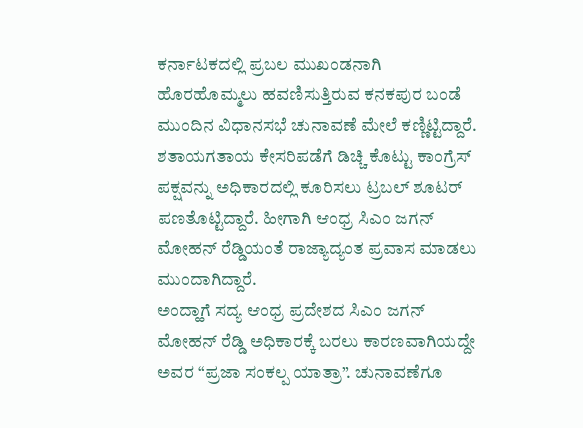ಕರ್ನಾಟಕದಲ್ಲಿ ಪ್ರಬಲ ಮುಖಂಡನಾಗಿ ಹೊರಹೊಮ್ಮಲು ಹವಣಿಸುತ್ತಿರುವ ಕನಕಪುರ ಬಂಡೆ ಮುಂದಿನ ವಿಧಾನಸಭೆ ಚುನಾವಣೆ ಮೇಲೆ ಕಣ್ಣಿಟ್ಟಿದ್ದಾರೆ. ಶತಾಯಗತಾಯ ಕೇಸರಿಪಡೆಗೆ ಡಿಚ್ಚಿ ಕೊಟ್ಟು ಕಾಂಗ್ರೆಸ್ ಪಕ್ಷವನ್ನು ಅಧಿಕಾರದಲ್ಲಿ ಕೂರಿಸಲು ಟ್ರಬಲ್ ಶೂಟರ್ ಪಣತೊಟ್ಟಿದ್ದಾರೆ. ಹೀಗಾಗಿ ಆಂಧ್ರ ಸಿಎಂ ಜಗನ್ ಮೋಹನ್ ರೆಡ್ಡಿಯಂತೆ ರಾಜ್ಯಾದ್ಯಂತ ಪ್ರವಾಸ ಮಾಡಲು ಮುಂದಾಗಿದ್ದಾರೆ.
ಅಂದ್ಹಾಗೆ ಸದ್ಯ ಆಂಧ್ರ ಪ್ರದೇಶದ ಸಿಎಂ ಜಗನ್ ಮೋಹನ್ ರೆಡ್ಡಿ ಅಧಿಕಾರಕ್ಕೆ ಬರಲು ಕಾರಣವಾಗಿಯದ್ದೇ ಅವರ “ಪ್ರಜಾ ಸಂಕಲ್ಪ ಯಾತ್ರಾ”. ಚುನಾವಣೆಗೂ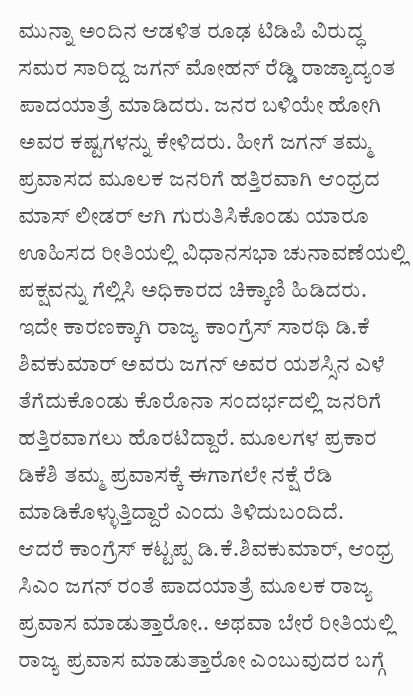ಮುನ್ನಾ ಅಂದಿನ ಆಡಳಿತ ರೂಢ ಟಿಡಿಪಿ ವಿರುದ್ಧ ಸಮರ ಸಾರಿದ್ದ ಜಗನ್ ಮೋಹನ್ ರೆಡ್ಡಿ ರಾಜ್ಯಾದ್ಯಂತ ಪಾದಯಾತ್ರೆ ಮಾಡಿದರು. ಜನರ ಬಳಿಯೇ ಹೋಗಿ ಅವರ ಕಷ್ಟಗಳನ್ನು ಕೇಳಿದರು. ಹೀಗೆ ಜಗನ್ ತಮ್ಮ ಪ್ರವಾಸದ ಮೂಲಕ ಜನರಿಗೆ ಹತ್ತಿರವಾಗಿ ಆಂಧ್ರದ ಮಾಸ್ ಲೀಡರ್ ಆಗಿ ಗುರುತಿಸಿಕೊಂಡು ಯಾರೂ ಊಹಿಸದ ರೀತಿಯಲ್ಲಿ ವಿಧಾನಸಭಾ ಚುನಾವಣೆಯಲ್ಲಿ ಪಕ್ಷವನ್ನು ಗೆಲ್ಲಿಸಿ ಅಧಿಕಾರದ ಚಿಕ್ಕಾಣಿ ಹಿಡಿದರು.
ಇದೇ ಕಾರಣಕ್ಕಾಗಿ ರಾಜ್ಯ ಕಾಂಗ್ರೆಸ್ ಸಾರಥಿ ಡಿ.ಕೆ ಶಿವಕುಮಾರ್ ಅವರು ಜಗನ್ ಅವರ ಯಶಸ್ಸಿನ ಎಳೆ ತೆಗೆದುಕೊಂಡು ಕೊರೊನಾ ಸಂದರ್ಭದಲ್ಲಿ ಜನರಿಗೆ ಹತ್ತಿರವಾಗಲು ಹೊರಟಿದ್ದಾರೆ. ಮೂಲಗಳ ಪ್ರಕಾರ ಡಿಕೆಶಿ ತಮ್ಮ ಪ್ರವಾಸಕ್ಕೆ ಈಗಾಗಲೇ ನಕ್ಷೆ ರೆಡಿ ಮಾಡಿಕೊಳ್ಳುತ್ತಿದ್ದಾರೆ ಎಂದು ತಿಳಿದುಬಂದಿದೆ.
ಆದರೆ ಕಾಂಗ್ರೆಸ್ ಕಟ್ಟಪ್ಪ ಡಿ.ಕೆ.ಶಿವಕುಮಾರ್, ಆಂಧ್ರ ಸಿಎಂ ಜಗನ್ ರಂತೆ ಪಾದಯಾತ್ರೆ ಮೂಲಕ ರಾಜ್ಯ ಪ್ರವಾಸ ಮಾಡುತ್ತಾರೋ.. ಅಥವಾ ಬೇರೆ ರೀತಿಯಲ್ಲಿ ರಾಜ್ಯ ಪ್ರವಾಸ ಮಾಡುತ್ತಾರೋ ಎಂಬುವುದರ ಬಗ್ಗೆ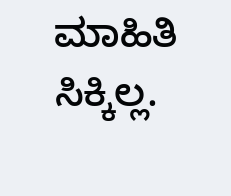ಮಾಹಿತಿ ಸಿಕ್ಕಿಲ್ಲ.